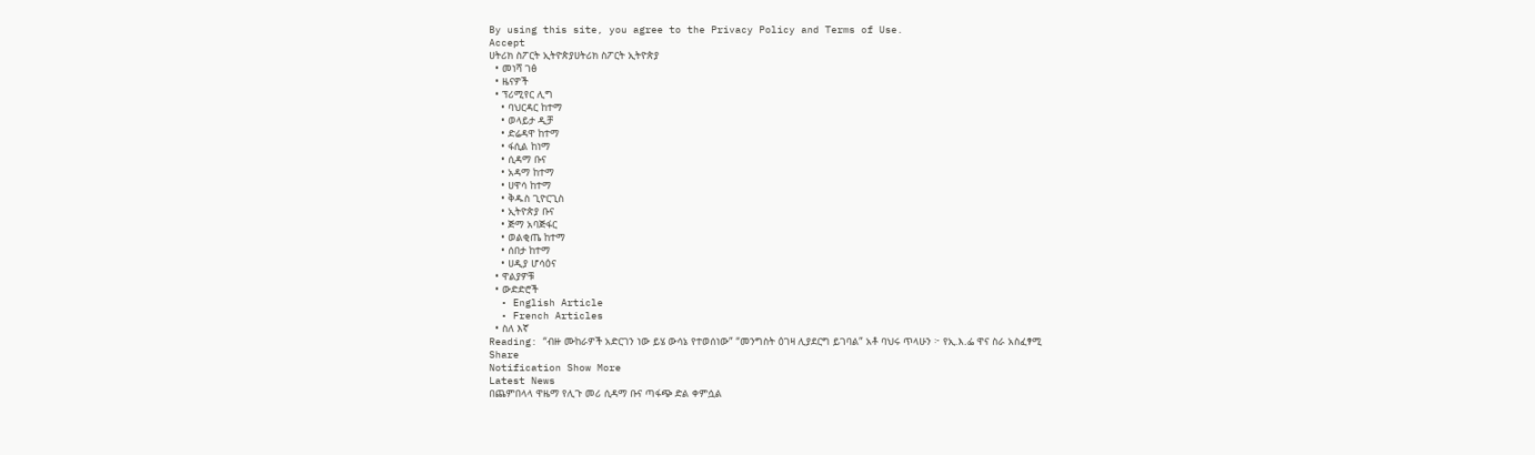By using this site, you agree to the Privacy Policy and Terms of Use.
Accept
ሀትሪክ ስፖርት ኢትዮጵያሀትሪክ ስፖርት ኢትዮጵያ
  • መነሻ ገፅ
  • ዜናዎች
  • ፕሪሚየር ሊግ
    • ባህርዳር ከተማ
    • ወላይታ ዲቻ
    • ድሬዳዋ ከተማ
    • ፋሲል ከነማ
    • ሲዳማ ቡና
    • አዳማ ከተማ
    • ሀዋሳ ከተማ
    • ቅዱስ ጊዮርጊስ
    • ኢትዮጵያ ቡና
    • ጅማ አባጅፋር
    • ወልቂጤ ከተማ
    • ሰበታ ከተማ
    • ሀዲያ ሆሳዕና
  • ዋልያዎቹ
  • ውድድሮች
  • English Article
  • French Articles
  • ስለ እኛ
Reading: “ብዙ ሙከራዎች አድርገን ነው ይሄ ውሳኔ የተወሰነው” “መንግስት ዕገዛ ሊያደርግ ይገባል” አቶ ባህሩ ጥላሁን ፦ የኢ.እ.ፌ ዋና ስራ አስፈፃሚ
Share
Notification Show More
Latest News
በጨምበላላ ዋዜማ የሊጉ መሪ ሲዳማ ቡና ጣፋጭ ድል ቀምሷል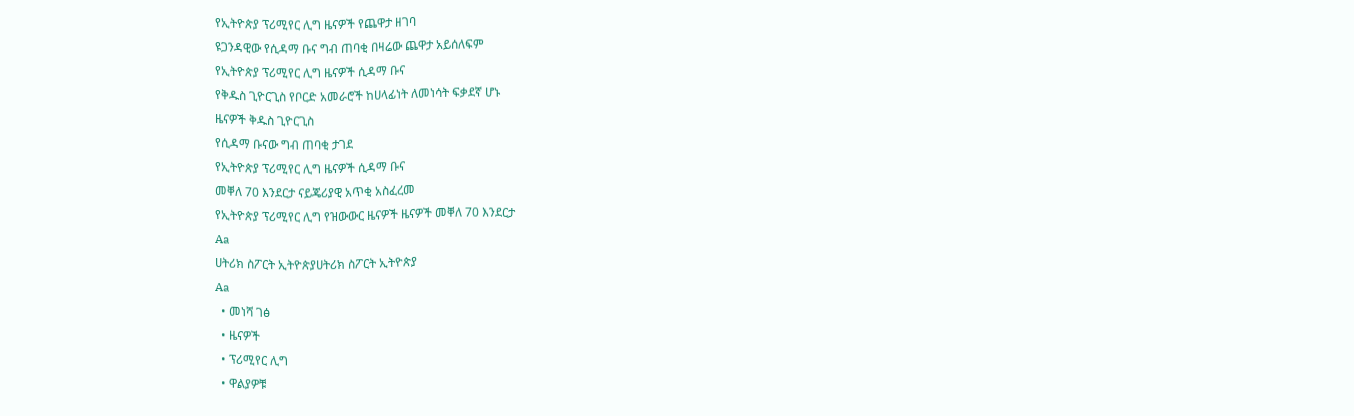የኢትዮጵያ ፕሪሚየር ሊግ ዜናዎች የጨዋታ ዘገባ
ዩጋንዳዊው የሲዳማ ቡና ግብ ጠባቂ በዛሬው ጨዋታ አይሰለፍም
የኢትዮጵያ ፕሪሚየር ሊግ ዜናዎች ሲዳማ ቡና
የቅዱስ ጊዮርጊስ የቦርድ አመራሮች ከሀላፊነት ለመነሳት ፍቃደኛ ሆኑ
ዜናዎች ቅዱስ ጊዮርጊስ
የሲዳማ ቡናው ግብ ጠባቂ ታገደ
የኢትዮጵያ ፕሪሚየር ሊግ ዜናዎች ሲዳማ ቡና
መቐለ 70 እንደርታ ናይጄሪያዊ አጥቂ አስፈረመ
የኢትዮጵያ ፕሪሚየር ሊግ የዝውውር ዜናዎች ዜናዎች መቐለ 70 እንደርታ
Aa
ሀትሪክ ስፖርት ኢትዮጵያሀትሪክ ስፖርት ኢትዮጵያ
Aa
  • መነሻ ገፅ
  • ዜናዎች
  • ፕሪሚየር ሊግ
  • ዋልያዎቹ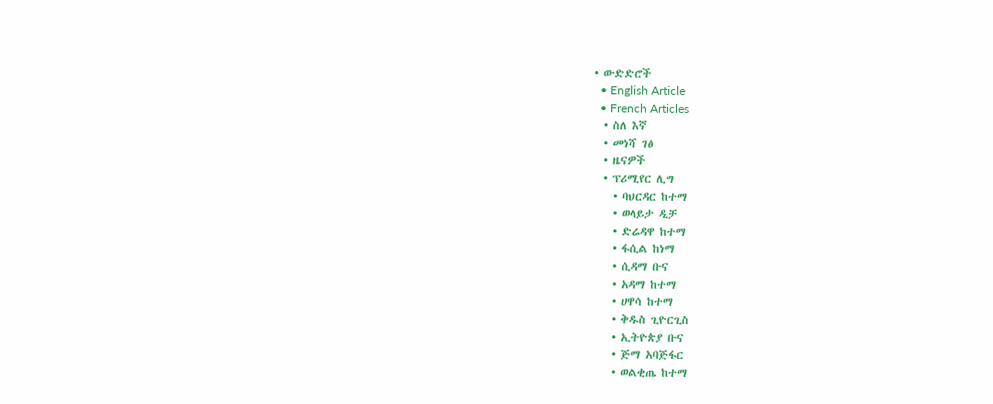• ውድድሮች
  • English Article
  • French Articles
  • ስለ እኛ
  • መነሻ ገፅ
  • ዜናዎች
  • ፕሪሚየር ሊግ
    • ባህርዳር ከተማ
    • ወላይታ ዲቻ
    • ድሬዳዋ ከተማ
    • ፋሲል ከነማ
    • ሲዳማ ቡና
    • አዳማ ከተማ
    • ሀዋሳ ከተማ
    • ቅዱስ ጊዮርጊስ
    • ኢትዮጵያ ቡና
    • ጅማ አባጅፋር
    • ወልቂጤ ከተማ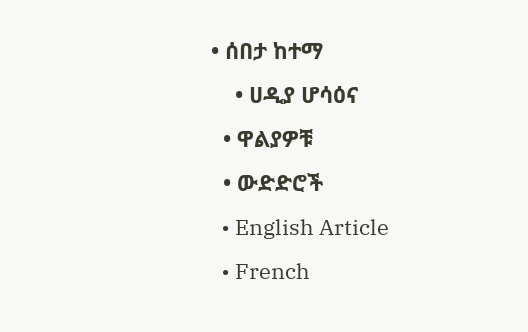• ሰበታ ከተማ
    • ሀዲያ ሆሳዕና
  • ዋልያዎቹ
  • ውድድሮች
  • English Article
  • French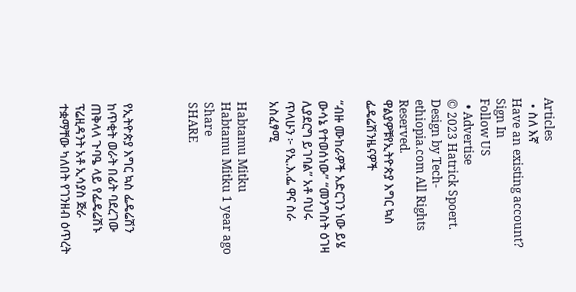Articles
  • ስለ እኛ
Have an existing account? Sign In
Follow US
  • Advertise
© 2023 Hatrick Spoert. Design by Tech-ethiopia.com All Rights Reserved.
ዋልያዎቹየኢትዮጵያ እግር ኳስ ፌዴሬሽንዜናዎች

“ብዙ ሙከራዎች አድርገን ነው ይሄ ውሳኔ የተወሰነው” “መንግስት ዕገዛ ሊያደርግ ይገባል” አቶ ባህሩ ጥላሁን ፦ የኢ.እ.ፌ ዋና ስራ አስፈፃሚ

Habtamu Mitku
Habtamu Mitku 1 year ago
Share
SHARE



የኢትዮጵያ እግር ኳስ ፌዴሬሽን ከጥቂት ወራት በፊት ባደረገው ጠቅላላ ጉባዔ ላይ የፌዴሬሽኑ ፕሬዚዳንት አቶ ኢሳያስ ጅራ ተቋማቸው ካለበት የገንዘብ ዕጥረት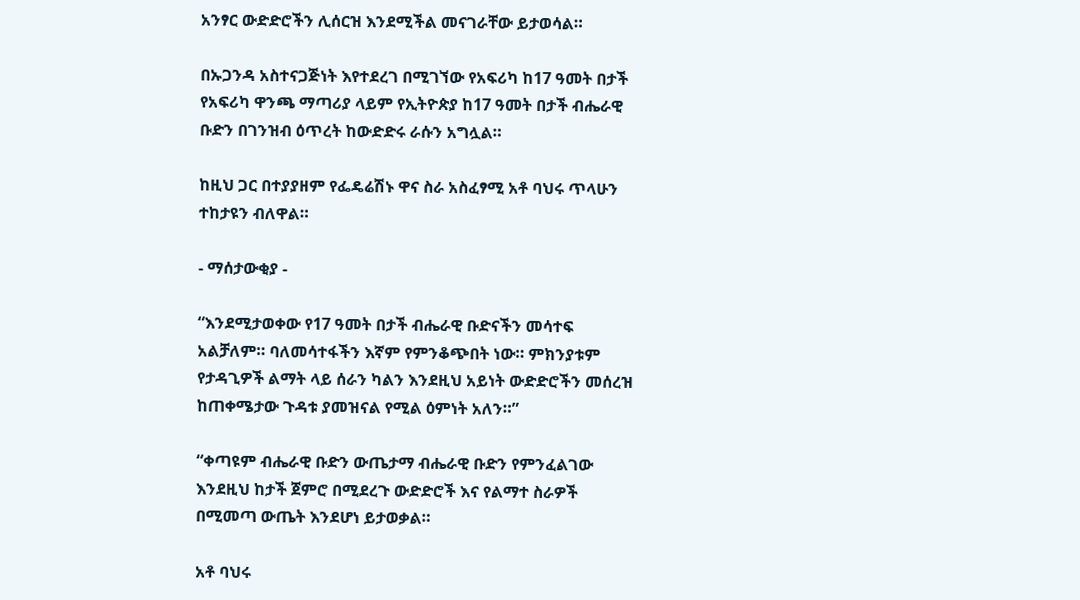አንፃር ውድድሮችን ሊሰርዝ እንደሚችል መናገራቸው ይታወሳል።

በኡጋንዳ አስተናጋጅነት እየተደረገ በሚገኘው የአፍሪካ ከ17 ዓመት በታች የአፍሪካ ዋንጫ ማጣሪያ ላይም የኢትዮጵያ ከ17 ዓመት በታች ብሔራዊ ቡድን በገንዝብ ዕጥረት ከውድድሩ ራሱን አግሏል።

ከዚህ ጋር በተያያዘም የፌዴሬሽኑ ዋና ስራ አስፈፃሚ አቶ ባህሩ ጥላሁን ተከታዩን ብለዋል።

- ማሰታውቂያ -

“እንደሚታወቀው የ17 ዓመት በታች ብሔራዊ ቡድናችን መሳተፍ አልቻለም። ባለመሳተፋችን እኛም የምንቆጭበት ነው። ምክንያቱም የታዳጊዎች ልማት ላይ ሰራን ካልን እንደዚህ አይነት ውድድሮችን መሰረዝ ከጠቀሜታው ጉዳቱ ያመዝናል የሚል ዕምነት አለን።”

“ቀጣዩም ብሔራዊ ቡድን ውጤታማ ብሔራዊ ቡድን የምንፈልገው እንደዚህ ከታች ጀምሮ በሚደረጉ ውድድሮች እና የልማተ ስራዎች በሚመጣ ውጤት እንደሆነ ይታወቃል።

አቶ ባህሩ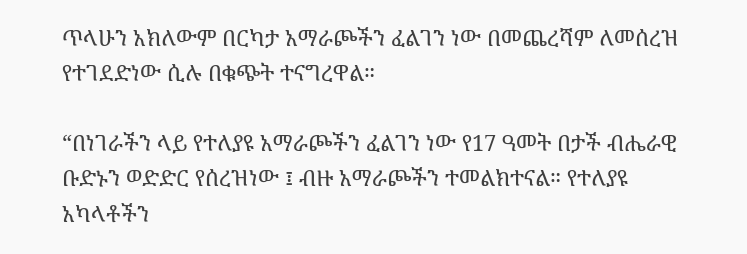ጥላሁን አክለውም በርካታ አማራጮችን ፈልገን ነው በመጨረሻም ለመሰረዝ የተገደድነው ሲሉ በቁጭት ተናግረዋል።

“በነገራችን ላይ የተለያዩ አማራጮችን ፈልገን ነው የ17 ዓመት በታች ብሔራዊ ቡድኑን ወድድር የሰረዝነው ፤ ብዙ አማራጮችን ተመልክተናል። የተለያዩ አካላቶችን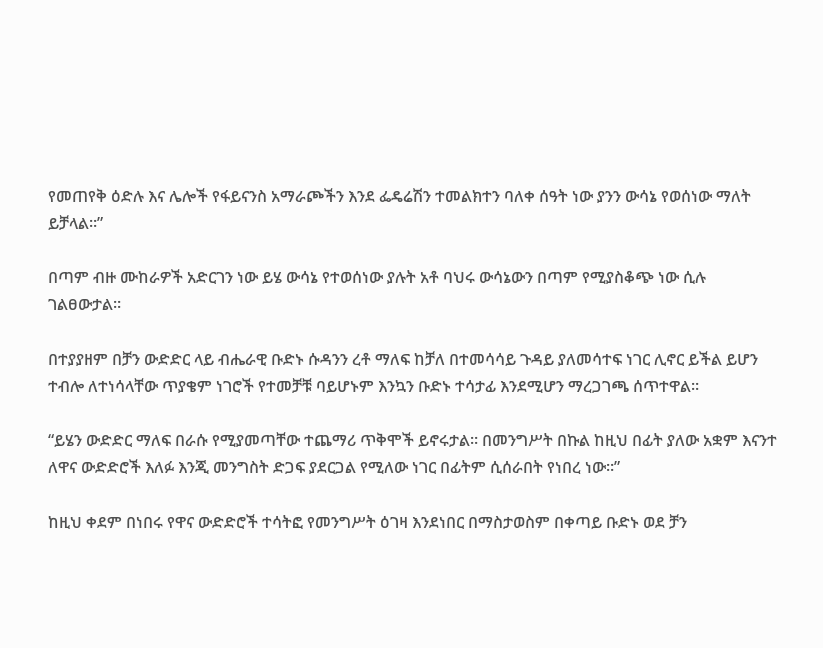የመጠየቅ ዕድሉ እና ሌሎች የፋይናንስ አማራጮችን እንደ ፌዴሬሽን ተመልክተን ባለቀ ሰዓት ነው ያንን ውሳኔ የወሰነው ማለት ይቻላል።”

በጣም ብዙ ሙከራዎች አድርገን ነው ይሄ ውሳኔ የተወሰነው ያሉት አቶ ባህሩ ውሳኔውን በጣም የሚያስቆጭ ነው ሲሉ ገልፀውታል።

በተያያዘም በቻን ውድድር ላይ ብሔራዊ ቡድኑ ሱዳንን ረቶ ማለፍ ከቻለ በተመሳሳይ ጉዳይ ያለመሳተፍ ነገር ሊኖር ይችል ይሆን ተብሎ ለተነሳላቸው ጥያቄም ነገሮች የተመቻቹ ባይሆኑም እንኳን ቡድኑ ተሳታፊ እንደሚሆን ማረጋገጫ ሰጥተዋል።

“ይሄን ውድድር ማለፍ በራሱ የሚያመጣቸው ተጨማሪ ጥቅሞች ይኖሩታል። በመንግሥት በኩል ከዚህ በፊት ያለው አቋም እናንተ ለዋና ውድድሮች እለፉ እንጂ መንግስት ድጋፍ ያደርጋል የሚለው ነገር በፊትም ሲሰራበት የነበረ ነው።”

ከዚህ ቀደም በነበሩ የዋና ውድድሮች ተሳትፎ የመንግሥት ዕገዛ እንደነበር በማስታወስም በቀጣይ ቡድኑ ወደ ቻን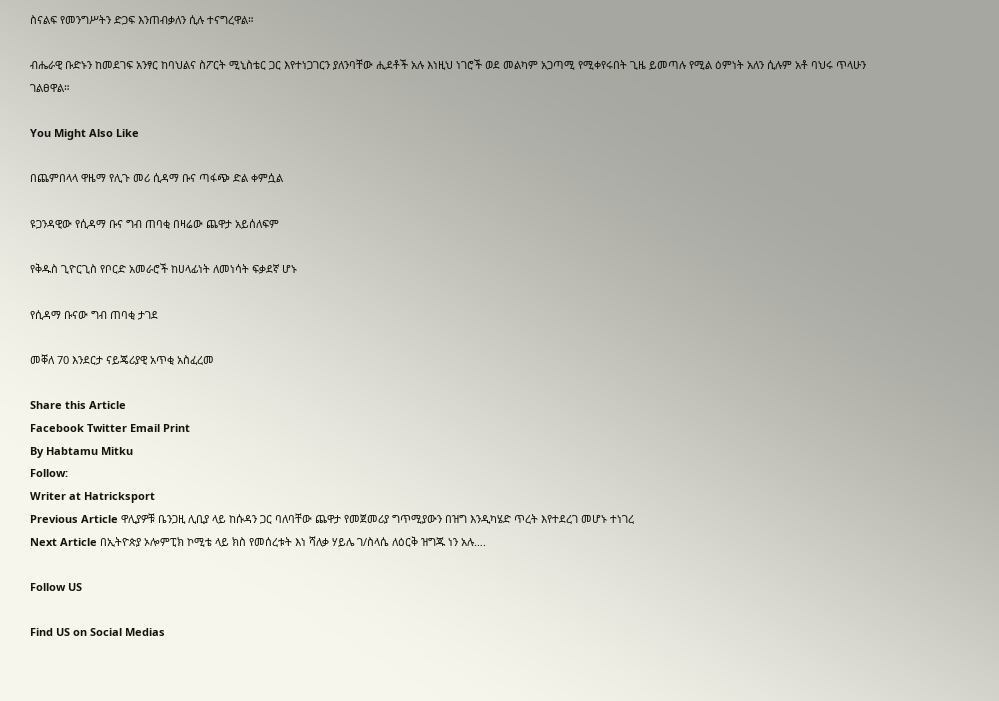ስናልፍ የመንግሥትን ድጋፍ እንጠብቃለን ሲሉ ተናግረዋል።

ብሔራዊ ቡድኑን ከመደገፍ አንፃር ከባህልና ስፖርት ሚኒስቴር ጋር እየተነጋገርን ያለንባቸው ሒደቶች አሉ እነዚህ ነገሮች ወደ መልካም አጋጣሚ የሚቀየሩበት ጊዜ ይመጣሉ የሚል ዕምነት አለን ሲሉም አቶ ባህሩ ጥላሁን ገልፀዋል።

You Might Also Like

በጨምበላላ ዋዜማ የሊጉ መሪ ሲዳማ ቡና ጣፋጭ ድል ቀምሷል

ዩጋንዳዊው የሲዳማ ቡና ግብ ጠባቂ በዛሬው ጨዋታ አይሰለፍም

የቅዱስ ጊዮርጊስ የቦርድ አመራሮች ከሀላፊነት ለመነሳት ፍቃደኛ ሆኑ

የሲዳማ ቡናው ግብ ጠባቂ ታገደ

መቐለ 70 እንደርታ ናይጄሪያዊ አጥቂ አስፈረመ

Share this Article
Facebook Twitter Email Print
By Habtamu Mitku
Follow:
Writer at Hatricksport
Previous Article ዋሊያዎቹ ቤንጋዚ ሊቢያ ላይ ከሱዳን ጋር ባለባቸው ጨዋታ የመጀመሪያ ግጥሚያውን በዝግ እንዲካሄድ ጥረት እየተደረገ መሆኑ ተነገረ
Next Article በኢትዮጵያ ኦሎምፒክ ኮሚቴ ላይ ክስ የመሰረቱት እነ ሻለቃ ሃይሌ ገ/ስላሴ ለዕርቅ ዝግጁ ነን አሉ….

Follow US

Find US on Social Medias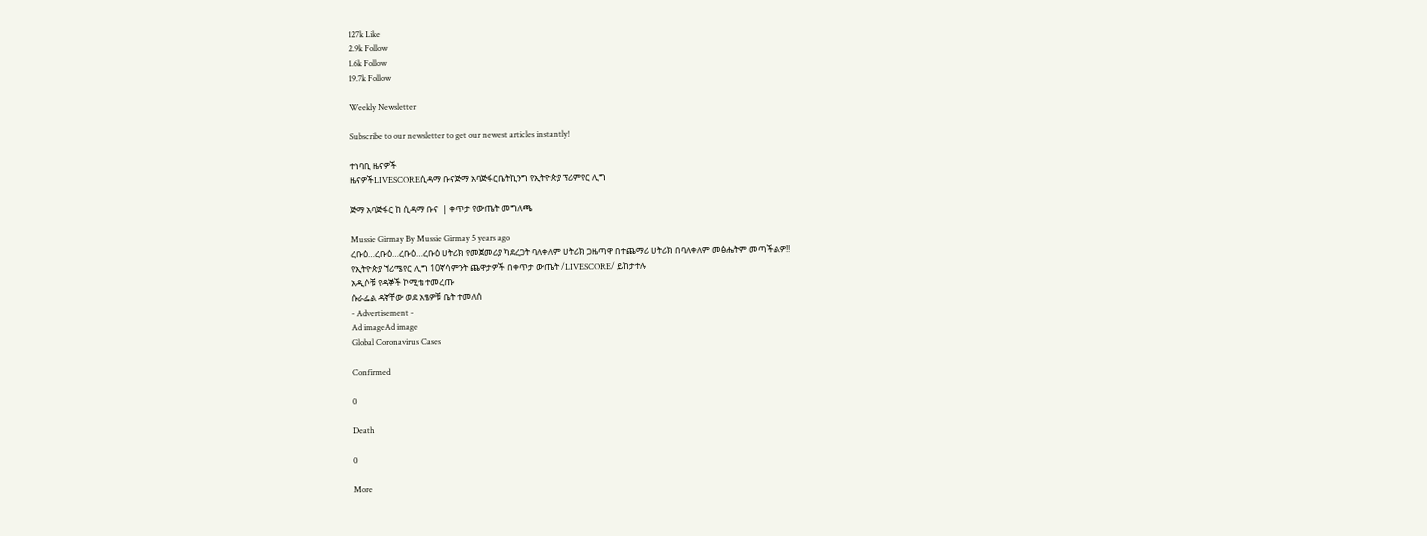127k Like
2.9k Follow
1.6k Follow
19.7k Follow

Weekly Newsletter

Subscribe to our newsletter to get our newest articles instantly!

ተነባቢ ዜናዎች
ዜናዎችLIVESCOREሲዳማ ቡናጅማ አባጅፋርቤትኪንግ የኢትዮጵያ ፕሪምየር ሊግ

ጅማ አባጅፋር ከ ሲዳማ ቡና  | ቀጥታ የውጤት መግለጫ

Mussie Girmay By Mussie Girmay 5 years ago
ረቡዕ…ረቡዕ…ረቡዕ…ረቡዕ ሀትሪክ የመጀመሪያ ካደረጋት ባለቀለም ሀትሪክ ጋዜጣዋ በተጨማሪ ሀትሪክ በባለቀለም መፅሔትም መጣችልዎ!!
የኢትዮጵያ ኘሪሜየር ሊግ 10ኛሳምንት ጨዋታዎች በቀጥታ ውጤት /LIVESCORE/ ይከታተሉ
አዲሶቹ የዳኞች ኮሚቴ ተመረጡ
ሱራፌል ዳኛቸው ወደ አፄዎቹ ቤት ተመለሰ
- Advertisement -
Ad imageAd image
Global Coronavirus Cases

Confirmed

0

Death

0

More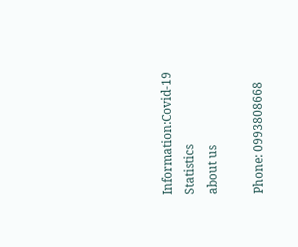Information:Covid-19 Statistics
about us

Phone: 0993808668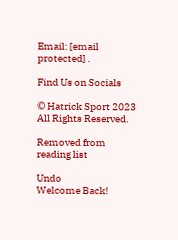Email: [email protected] .

Find Us on Socials

© Hatrick Sport 2023 All Rights Reserved.

Removed from reading list

Undo
Welcome Back!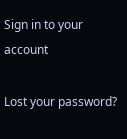Sign in to your account

Lost your password?